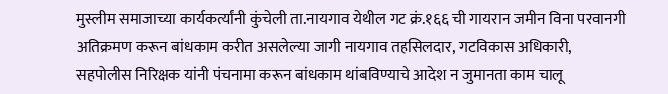मुस्लीम समाजाच्या कार्यकर्त्यांनी कुंचेली ता.नायगाव येथील गट क्रं.१६६ ची गायरान जमीन विना परवानगी अतिक्रमण करून बांधकाम करीत असलेल्या जागी नायगाव तहसिलदार, गटविकास अधिकारी, सहपोलीस निरिक्षक यांनी पंचनामा करून बांधकाम थांबविण्याचे आदेश न जुमानता काम चालू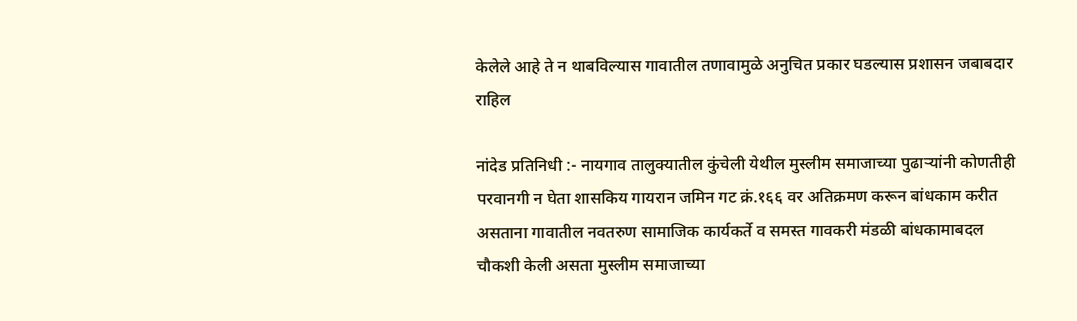केलेले आहे ते न थाबविल्यास गावातील तणावामुळे अनुचित प्रकार घडल्यास प्रशासन जबाबदार राहिल

नांदेड प्रतिनिधी :- नायगाव तालुक्यातील कुंचेली येथील मुस्लीम समाजाच्या पुढाऱ्यांनी कोणतीही परवानगी न घेता शासकिय गायरान जमिन गट क्रं.१६६ वर अतिक्रमण करून बांधकाम करीत असताना गावातील नवतरुण सामाजिक कार्यकर्ते व समस्त गावकरी मंडळी बांधकामाबदल चौकशी केली असता मुस्लीम समाजाच्या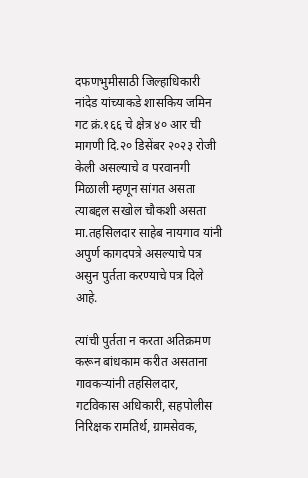दफणभुमीसाठी जिल्हाधिकारी नांदेड यांच्याकडे शासकिय जमिन गट क्रं.१६६ चे क्षेत्र ४० आर ची मागणी दि.२० डिसेंबर २०२३ रोजी केली असल्याचे व परवानगी मिळाली म्हणून सांगत असता त्याबद्दल सखोल चौकशी असता मा.तहसिलदार साहेब नायगाव यांनी अपुर्ण कागदपत्रे असल्याचे पत्र असुन पुर्तता करण्याचे पत्र दिले आहे.

त्यांची पुर्तता न करता अतिक्रमण करून बांधकाम करीत असताना गावकऱ्यांनी तहसिलदार, गटविकास अधिकारी, सहपोलीस निरिक्षक रामतिर्थ, ग्रामसेवक,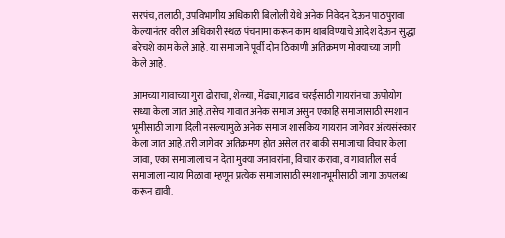सरपंच,तलाठी, उपविभागीय अधिकारी बिलोली येथे अनेक निवेदन देऊन पाठपुरावा केल्यानंतर वरील अधिकारी स्थळ पंचनामा करून काम थाबविण्याचे आदेश देऊन सुद्धा बरेचशे काम केले आहे. या समाजाने पूर्वी दोन ठिकाणी अतिक्रमण मोक्याच्या जागी केले आहे.

आमच्या गावाच्या गुरा ढोराचा, शेळ्या, मेंढ्या,गाढव चरईसाठी गायरांनचा ऊपोयोग सध्या केला जात आहे.तसेच गावात अनेक समाज असुन एकाहि समाजासाठी स्मशान भूमीसाठी जागा दिली नसल्यामुळे अनेक समाज शासकिय गायरान जागेवर अंत्यसंस्कार केला जात आहे.तरी जागेवर अतिक्रमण होत असेल तर बाकी समाजाचा विचार केला जावा, एका समाजालाच न देता मुक्या जनावरांना, विचार करावा, व गावातील सर्व समाजाला न्याय मिळावा म्हणून प्रत्येक समाजासाठी स्मशानभूमीसाठी जागा ऊपलब्ध करून द्यावी.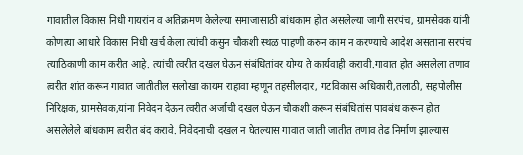गावातील विकास निधी गायरांन व अतिक्रमण केलेल्या समाजासाठी बांधकाम होत असलेल्या जागी सरपंच, ग्रामसेवक यांनी कोणत्या आधारे विकास निधी खर्च केला त्यांची कसुन चौकशी स्थळ पाहणी करुन काम न करण्याचे आदेश असताना सरपंच त्याठिकाणी काम करीत आहे. त्यांची त्वरीत दखल घेऊन संबंधितांवर योग्य ते कार्यवाही करावी.गावात होत असलेला तणाव त्वरीत शांत करून गावात जातीतील सलोखा कायम राहावा म्हणून तहसीलदार, गटविकास अधिकारी,तलाठी, सहपोलीस निरिक्षक, ग्रामसेवक,यांना निवेदन देऊन त्वरीत अर्जाची दखल घेऊन चौकशी करून संबंधितांस पावबंध करून होत असलेलेले बांधकाम त्वरीत बंद करावे. निवेदनाची दखल न घेतल्यास गावात जाती जातीत तणाव तेढ निर्माण झाल्यास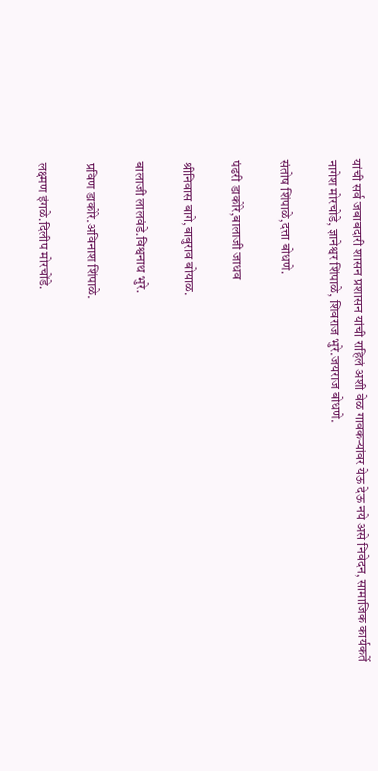यांची सर्व जबाबदारी शासन प्रशासन यांची राहिलं अशी वेळ गावकऱ्यांवर येऊ देऊ नये असे निवेदन, सामाजिक कार्यकर्ते नागेश मोरचोडे, ज्ञानेश्वर शिंपाळे, शिवराज भुरे.जयराज बोधणे.

संतोष शिंपाळे,दत्ता बोधणे.

पंढरी डाकोरे,बालाजी जाधव

श्रीनिवास बागे,बाबुराव बोयाळ.

बालाजी लालवंडे.विश्वनाथ भुरे.

प्रविण डाकोरे.अविनाश शिंपाळे.

लक्ष्मण इंगळे.दिलीप मोरचोंडे.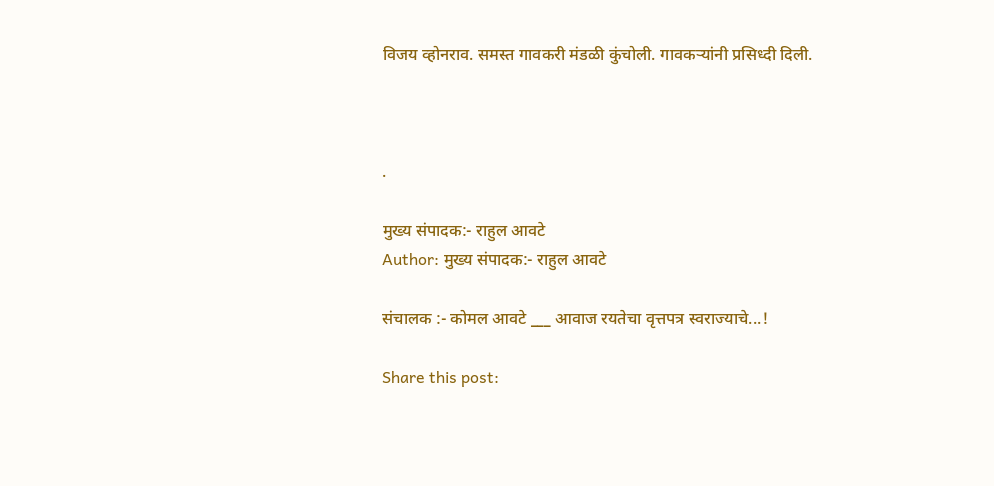विजय व्होनराव. समस्त गावकरी मंडळी कुंचोली. गावकऱ्यांनी प्रसिध्दी दिली.



.

मुख्य संपादक:- राहुल आवटे
Author: मुख्य संपादक:- राहुल आवटे

संचालक :- कोमल आवटे ___ आवाज रयतेचा वृत्तपत्र स्वराज्याचे...!

Share this post: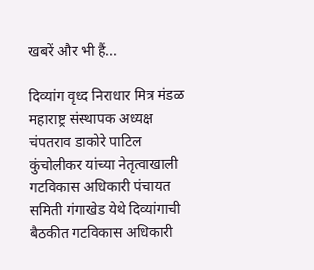खबरें और भी हैं...

दिव्यांग वृध्द निराधार मित्र मंडळ महाराष्ट्र संस्थापक अध्यक्ष चंपतराव डाकोरे पाटिल कुंचोलीकर यांच्या नेतृत्वाखाली गटविकास अधिकारी पंचायत समिती गंगाखेड येथे दिव्यांगाची बैठकीत गटविकास अधिकारी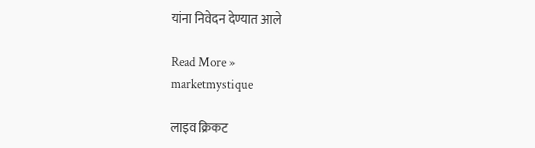यांना निवेदन देण्यात आले

Read More »
marketmystique

लाइव क्रिकट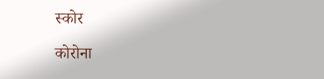स्कोर

कोरोना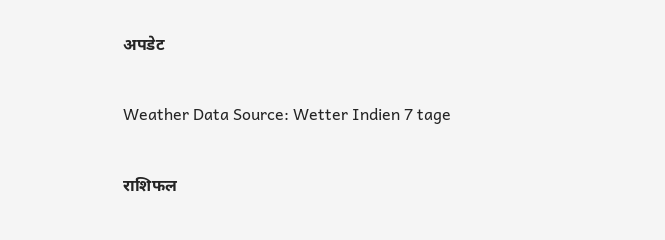अपडेट

Weather Data Source: Wetter Indien 7 tage

राशिफल